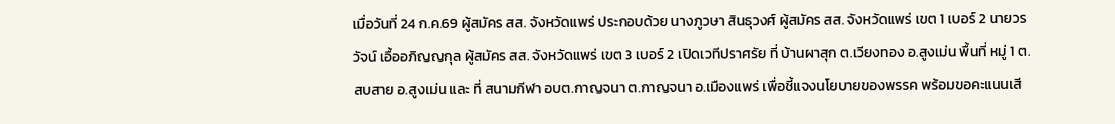เมื่อวันที่ 24 ก.ค.69 ผู้สมัคร สส. จังหวัดแพร่ ประกอบด้วย นางภูวษา สินธุวงศ์ ผู้สมัคร สส. จังหวัดแพร่ เขต 1 เบอร์ 2 นายวรวัจน์ เอื้ออภิญญกุล ผู้สมัคร สส. จังหวัดแพร่ เขต 3 เบอร์ 2 เปิดเวทีปราศรัย ที่ บ้านผาสุก ต.เวียงทอง อ.สูงเม่น พื้นที่ หมู่ 1 ต.สบสาย อ.สูงเม่น และ ที่ สนามกีฬา อบต.กาญจนา ต.กาญจนา อ.เมืองแพร่ เพื่อชี้แจงนโยบายของพรรค พร้อมขอคะแนนเสี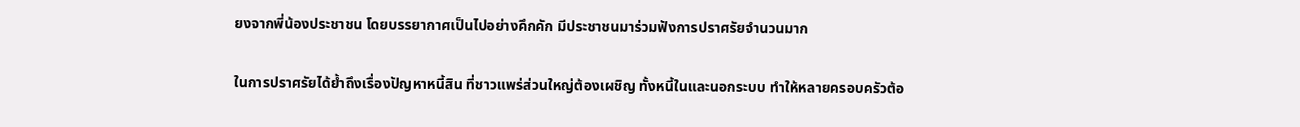ยงจากพี่น้องประชาชน โดยบรรยากาศเป็นไปอย่างคึกคัก มีประชาชนมาร่วมฟังการปราศรัยจำนวนมาก

ในการปราศรัยได้ย้ำถึงเรื่องปัญหาหนี้สิน ที่ชาวแพร่ส่วนใหญ่ต้องเผชิญ ทั้งหนี้ในและนอกระบบ ทำให้หลายครอบครัวต้อ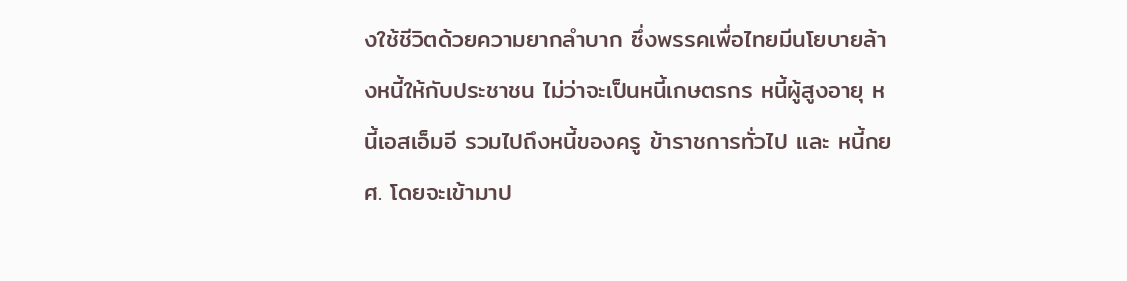งใช้ชีวิตด้วยความยากลำบาก ซึ่งพรรคเพื่อไทยมีนโยบายล้างหนี้ให้กับประชาชน ไม่ว่าจะเป็นหนี้เกษตรกร หนี้ผู้สูงอายุ หนี้เอสเอ็มอี รวมไปถึงหนี้ของครู ข้าราชการทั่วไป และ หนี้กยศ. โดยจะเข้ามาป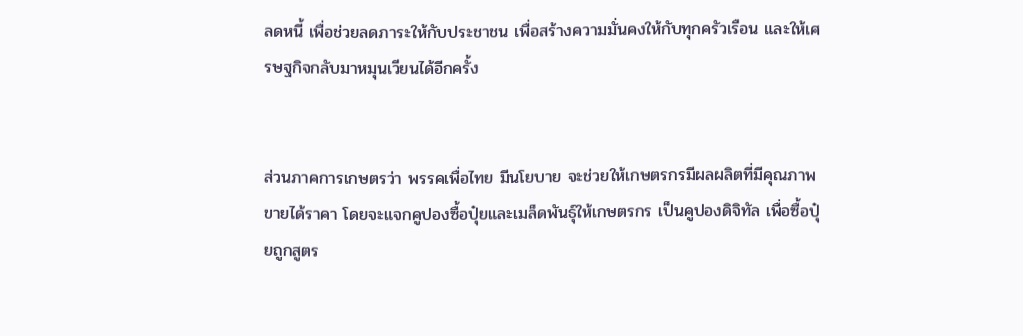ลดหนี้ เพื่อช่วยลดภาระให้กับประชาชน เพื่อสร้างความมั่นคงให้กับทุกครัวเรือน และให้เศรษฐกิจกลับมาหมุนเวียนได้อีกครั้ง


ส่วนภาคการเกษตรว่า พรรคเพื่อไทย มีนโยบาย จะช่วยให้เกษตรกรมีผลผลิตที่มีคุณภาพ ขายได้ราคา โดยจะแจกคูปองซื้อปุ๋ยและเมล็ดพันธุ์ให้เกษตรกร เป็นคูปองดิจิทัล เพื่อซื้อปุ๋ยถูกสูตร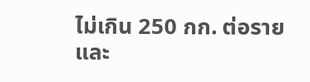ไม่เกิน 250 กก. ต่อราย และ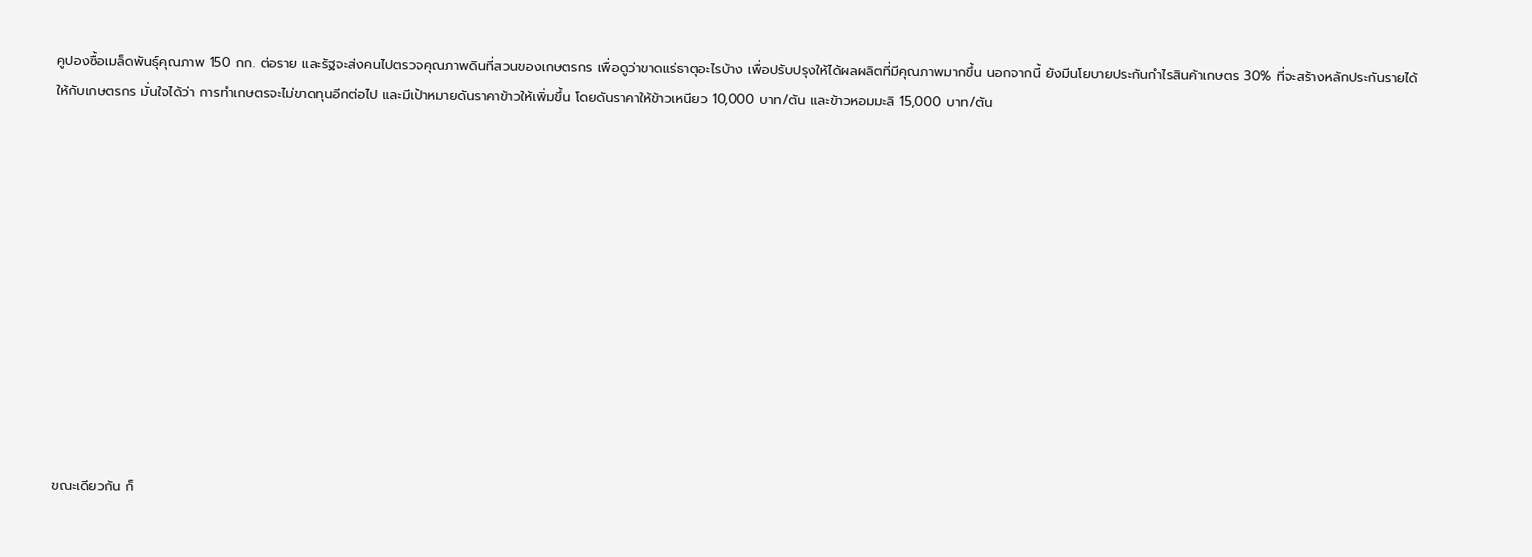คูปองซื้อเมล็ดพันธุ์คุณภาพ 150 กก. ต่อราย และรัฐจะส่งคนไปตรวจคุณภาพดินที่สวนของเกษตรกร เพื่อดูว่าขาดแร่ธาตุอะไรบ้าง เพื่อปรับปรุงให้ได้ผลผลิตที่มีคุณภาพมากขึ้น นอกจากนี้ ยังมีนโยบายประกันกำไรสินค้าเกษตร 30% ที่จะสร้างหลักประกันรายได้ให้กับเกษตรกร มั่นใจได้ว่า การทำเกษตรจะไม่ขาดทุนอีกต่อไป และมีเป้าหมายดันราคาข้าวให้เพิ่มขึ้น โดยดันราคาให้ข้าวเหนียว 10,000 บาท/ตัน และข้าวหอมมะลิ 15,000 บาท/ตัน












ขณะเดียวกัน ก็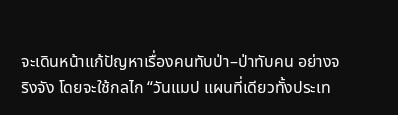จะเดินหน้าแก้ปัญหาเรื่องคนทับป่า–ป่าทับคน อย่างจริงจัง โดยจะใช้กลไก “วันแมป แผนที่เดียวทั้งประเท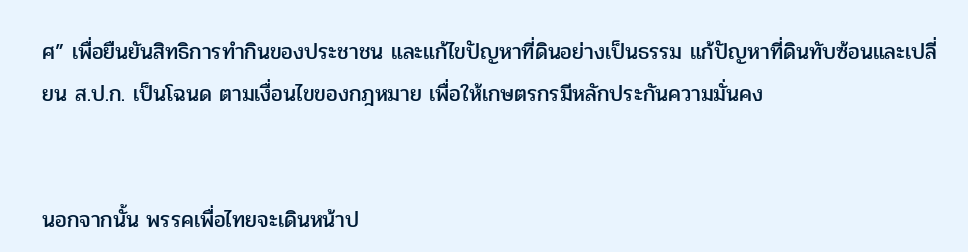ศ” เพื่อยืนยันสิทธิการทำกินของประชาชน และแก้ไขปัญหาที่ดินอย่างเป็นธรรม แก้ปัญหาที่ดินทับซ้อนและเปลี่ยน ส.ป.ก. เป็นโฉนด ตามเงื่อนไขของกฎหมาย เพื่อให้เกษตรกรมีหลักประกันความมั่นคง


นอกจากนั้น พรรคเพื่อไทยจะเดินหน้าป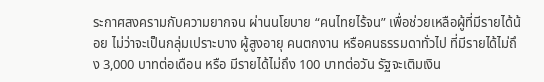ระกาศสงครามกับความยากจน ผ่านนโยบาย “คนไทยไร้จน” เพื่อช่วยเหลือผู้ที่มีรายได้น้อย ไม่ว่าจะเป็นกลุ่มเปราะบาง ผู้สูงอายุ คนตกงาน หรือคนธรรมดาทั่วไป ที่มีรายได้ไม่ถึง 3,000 บาทต่อเดือน หรือ มีรายได้ไม่ถึง 100 บาทต่อวัน รัฐจะเติมเงิน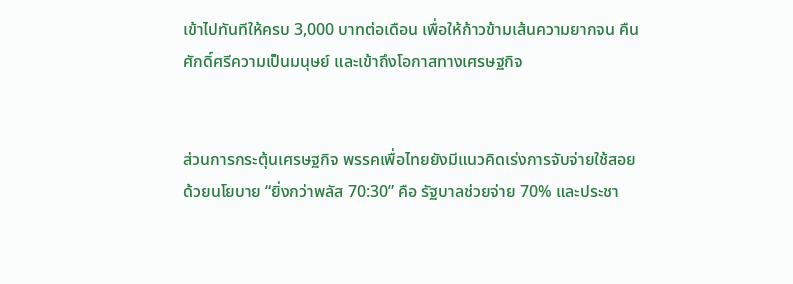เข้าไปทันทีให้ครบ 3,000 บาทต่อเดือน เพื่อให้ก้าวข้ามเส้นความยากจน คืนศักดิ์ศรีความเป็นมนุษย์ และเข้าถึงโอกาสทางเศรษฐกิจ


ส่วนการกระตุ้นเศรษฐกิจ พรรคเพื่อไทยยังมีแนวคิดเร่งการจับจ่ายใช้สอย ด้วยนโยบาย “ยิ่งกว่าพลัส 70:30” คือ รัฐบาลช่วยจ่าย 70% และประชา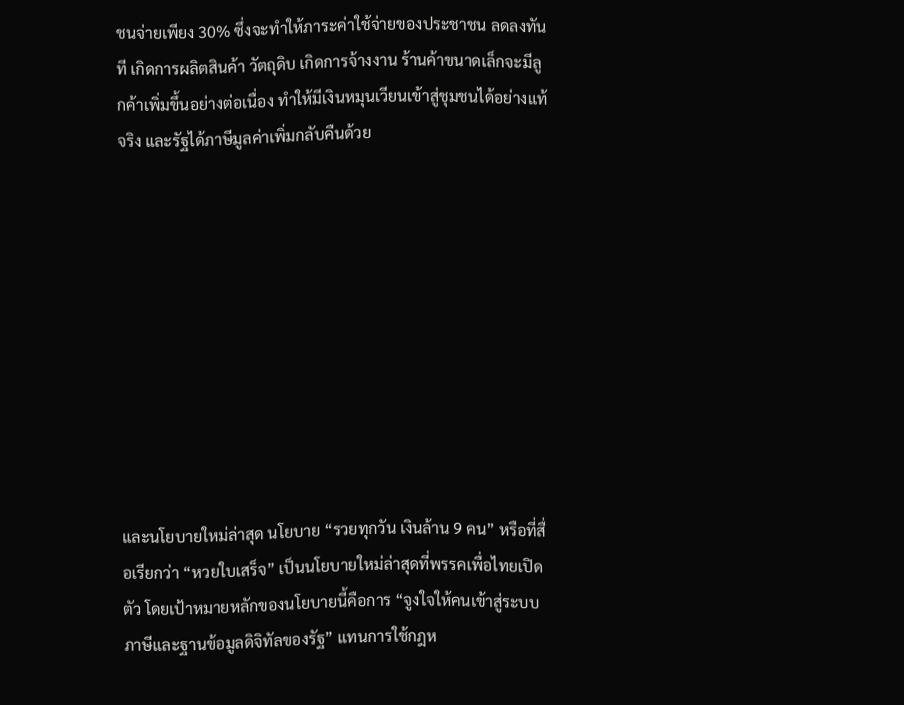ชนจ่ายเพียง 30% ซึ่งจะทำให้ภาระค่าใช้จ่ายของประชาชน ลดลงทันที เกิดการผลิตสินค้า วัตถุดิบ เกิดการจ้างงาน ร้านค้าขนาดเล็กจะมีลูกค้าเพิ่มขึ้นอย่างต่อเนื่อง ทำให้มีเงินหมุนเวียนเข้าสู่ชุมชนได้อย่างแท้จริง และรัฐได้ภาษีมูลค่าเพิ่มกลับคืนด้วย










และนโยบายใหม่ล่าสุด นโยบาย “รวยทุกวัน เงินล้าน 9 คน” หรือที่สื่อเรียกว่า “หวยใบเสร็จ” เป็นนโยบายใหม่ล่าสุดที่พรรคเพื่อไทยเปิดตัว โดยเป้าหมายหลักของนโยบายนี้คือการ “จูงใจให้คนเข้าสู่ระบบภาษีและฐานข้อมูลดิจิทัลของรัฐ” แทนการใช้กฎห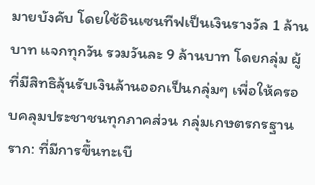มายบังคับ โดยใช้อินเซนทีฟเป็นเงินรางวัล 1 ล้านบาท แจกทุกวัน รวมวันละ 9 ล้านบาท โดยกลุ่ม ผู้ที่มีสิทธิลุ้นรับเงินล้านออกเป็นกลุ่มๆ เพื่อให้ครอบคลุมประชาชนทุกภาคส่วน กลุ่มเกษตรกรฐานราก: ที่มีการขึ้นทะเบี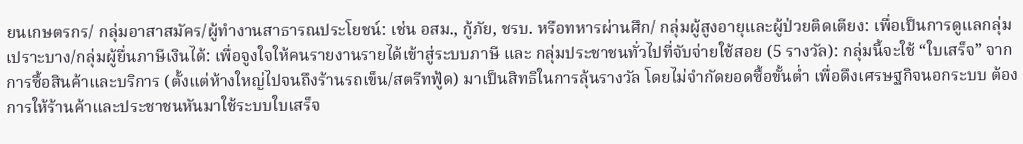ยนเกษตรกร/ กลุ่มอาสาสมัคร/ผู้ทำงานสาธารณประโยชน์: เช่น อสม., กู้ภัย, ชรบ. หรือทหารผ่านศึก/ กลุ่มผู้สูงอายุและผู้ป่วยติดเตียง: เพื่อเป็นการดูแลกลุ่มเปราะบาง/กลุ่มผู้ยื่นภาษีเงินได้: เพื่อจูงใจให้คนรายงานรายได้เข้าสู่ระบบภาษี และ กลุ่มประชาชนทั่วไปที่จับจ่ายใช้สอย (5 รางวัล): กลุ่มนี้จะใช้ “ใบเสร็จ” จากการซื้อสินค้าและบริการ (ตั้งแต่ห้างใหญ่ไปจนถึงร้านรถเข็น/สตรีทฟู้ด) มาเป็นสิทธิในการลุ้นรางวัล โดยไม่จำกัดยอดซื้อขั้นต่ำ เพื่อดึงเศรษฐกิจนอกระบบ ต้องการให้ร้านค้าและประชาชนหันมาใช้ระบบใบเสร็จ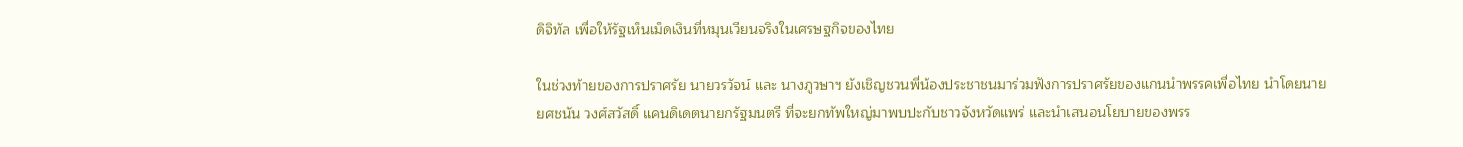ดิจิทัล เพื่อให้รัฐเห็นเม็ดเงินที่หมุนเวียนจริงในเศรษฐกิจของไทย

ในช่วงท้ายของการปราศรัย นายวรวัจน์ และ นางภูวษาฯ ยังเชิญชวนพี่น้องประชาชนมาร่วมฟังการปราศรัยของแกนนำพรรคเพื่อไทย นำโดยนายยศชนัน วงศ์สวัสดิ์ แคนดิเดตนายกรัฐมนตรี ที่จะยกทัพใหญ่มาพบปะกับชาวจังหวัดแพร่ และนำเสนอนโยบายของพรร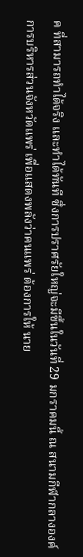ค ที่สามารถทำได้จริง และทำได้ทันที ซึ่งการปราศรัยใหญ่จะมีขึ้นในวันที่ 29 มกราคมนี้ ณ สนามกีฬากลางองค์การบริหารส่วนจังหวัดแพร่ เพื่อแสดงพลังว่าคนแพร่ ต้องการให้ นาย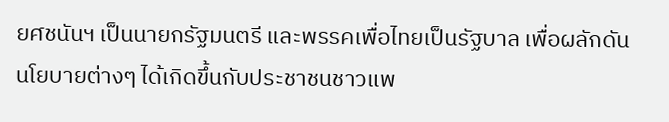ยศชนันฯ เป็นนายกรัฐมนตรี และพรรคเพื่อไทยเป็นรัฐบาล เพื่อผลักดันนโยบายต่างๆ ได้เกิดขึ้นกับประชาชนชาวแพ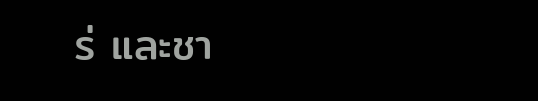ร่ และชา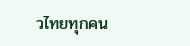วไทยทุกคน